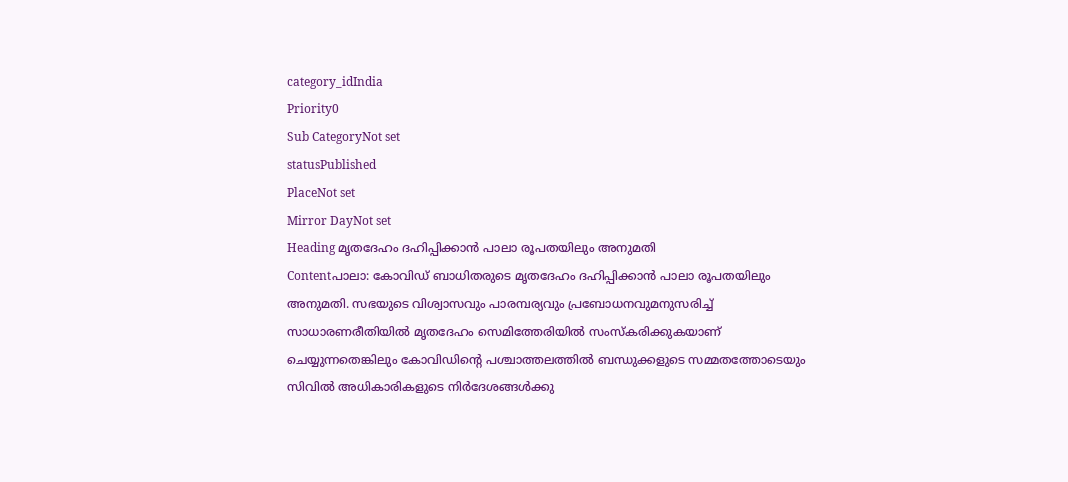category_idIndia
Priority0
Sub CategoryNot set
statusPublished
PlaceNot set
Mirror DayNot set
Heading മൃതദേഹം ദഹിപ്പിക്കാന്‍ പാലാ രൂപതയിലും അനുമതി
Contentപാലാ: കോവിഡ് ബാധിതരുടെ മൃതദേഹം ദഹിപ്പിക്കാന്‍ പാലാ രൂപതയിലും അനുമതി. സഭയുടെ വിശ്വാസവും പാരമ്പര്യവും പ്രബോധനവുമനുസരിച്ച് സാധാരണരീതിയില്‍ മൃതദേഹം സെമിത്തേരിയില്‍ സംസ്‌കരിക്കുകയാണ് ചെയ്യുന്നതെങ്കിലും കോവിഡിന്റെ പശ്ചാത്തലത്തില്‍ ബന്ധുക്കളുടെ സമ്മതത്തോടെയും സിവില്‍ അധികാരികളുടെ നിര്‍ദേശങ്ങള്‍ക്കു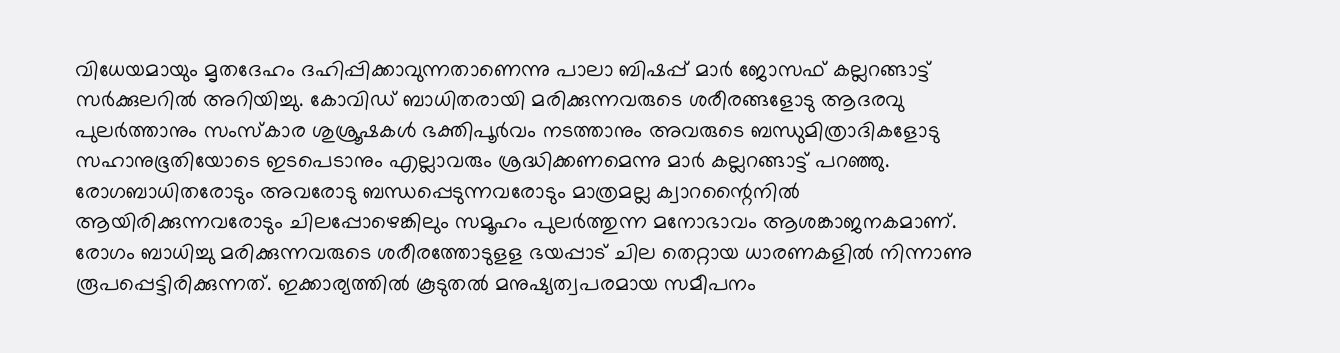വിധേയമായും മൃതദേഹം ദഹിപ്പിക്കാവുന്നതാണെന്നു പാലാ ബിഷപ്പ് മാര്‍ ജോസഫ് കല്ലറങ്ങാട്ട് സര്‍ക്കുലറില്‍ അറിയിച്ചു. കോവിഡ് ബാധിതരായി മരിക്കുന്നവരുടെ ശരീരങ്ങളോടു ആദരവു പുലര്‍ത്താനും സംസ്‌കാര ശുശ്രൂഷകള്‍ ഭക്തിപൂര്‍വം നടത്താനും അവരുടെ ബന്ധുമിത്രാദികളോടു സഹാനുഭൂതിയോടെ ഇടപെടാനും എല്ലാവരും ശ്രദ്ധിക്കണമെന്നു മാര്‍ കല്ലറങ്ങാട്ട് പറഞ്ഞു. രോഗബാധിതരോടും അവരോടു ബന്ധപ്പെടുന്നവരോടും മാത്രമല്ല ക്വാറന്റൈനില്‍ ആയിരിക്കുന്നവരോടും ചിലപ്പോഴെങ്കിലും സമൂഹം പുലര്‍ത്തുന്ന മനോഭാവം ആശങ്കാജനകമാണ്. രോഗം ബാധിച്ചു മരിക്കുന്നവരുടെ ശരീരത്തോടുളള ഭയപ്പാട് ചില തെറ്റായ ധാരണകളില്‍ നിന്നാണു രൂപപ്പെട്ടിരിക്കുന്നത്. ഇക്കാര്യത്തില്‍ കൂടുതല്‍ മനുഷ്യത്വപരമായ സമീപനം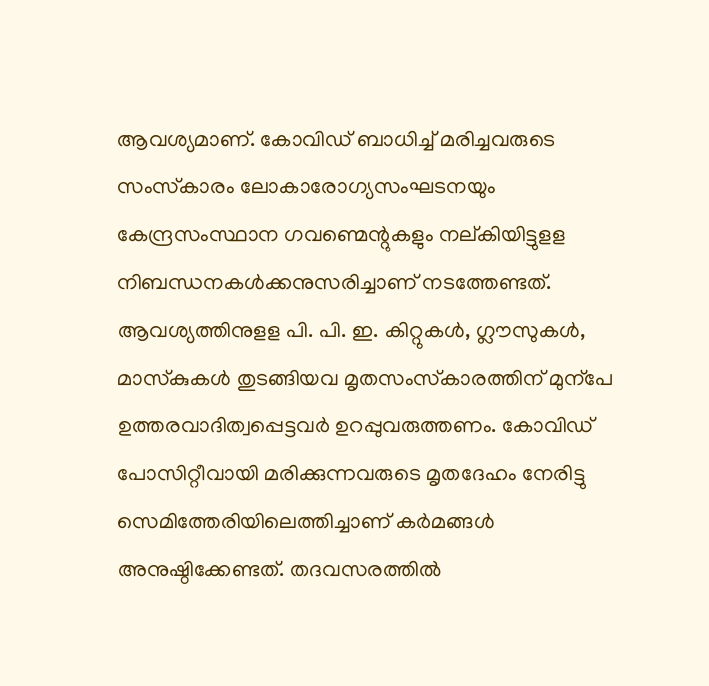ആവശ്യമാണ്. കോവിഡ് ബാധിച്ച് മരിച്ചവരുടെ സംസ്‌കാരം ലോകാരോഗ്യസംഘടനയും കേന്ദ്രസംസ്ഥാന ഗവണ്മെ‍ന്റുകളും നല്കിയിട്ടുളള നിബന്ധനകള്‍ക്കനുസരിച്ചാണ് നടത്തേണ്ടത്. ആവശ്യത്തിനുളള പി. പി. ഇ. കിറ്റുകള്‍, ഗ്ലൗസുകള്‍, മാസ്‌കുകള്‍ തുടങ്ങിയവ മൃതസംസ്‌കാരത്തിന് മുന്‌പേ ഉത്തരവാദിത്വപ്പെട്ടവര്‍ ഉറപ്പുവരുത്തണം. കോവിഡ് പോസിറ്റീവായി മരിക്കുന്നവരുടെ മൃതദേഹം നേരിട്ടു സെമിത്തേരിയിലെത്തിച്ചാണ് കര്‍മങ്ങള്‍ അനുഷ്ഠിക്കേണ്ടത്. തദവസരത്തില്‍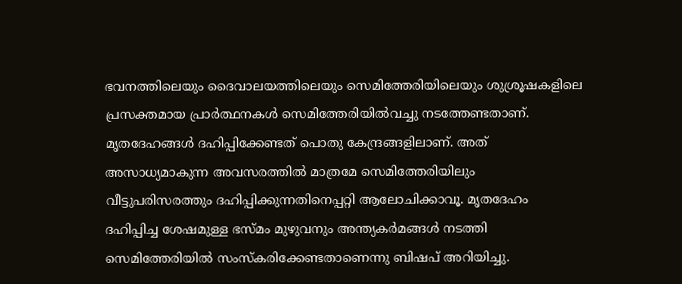ഭവനത്തിലെയും ദൈവാലയത്തിലെയും സെമിത്തേരിയിലെയും ശുശ്രൂഷകളിലെ പ്രസക്തമായ പ്രാര്‍ത്ഥനകള്‍ സെമിത്തേരിയില്‍വച്ചു നടത്തേണ്ടതാണ്. മൃതദേഹങ്ങള്‍ ദഹിപ്പിക്കേണ്ടത് പൊതു കേന്ദ്രങ്ങളിലാണ്. അത് അസാധ്യമാകുന്ന അവസരത്തില്‍ മാത്രമേ സെമിത്തേരിയിലും വീട്ടുപരിസരത്തും ദഹിപ്പിക്കുന്നതിനെപ്പറ്റി ആലോചിക്കാവൂ. മൃതദേഹം ദഹിപ്പിച്ച ശേഷമുള്ള ഭസ്മം മുഴുവനും അന്ത്യകര്‍മങ്ങള്‍ നടത്തി സെമിത്തേരിയില്‍ സംസ്‌കരിക്കേണ്ടതാണെന്നു ബിഷപ് അറിയിച്ചു.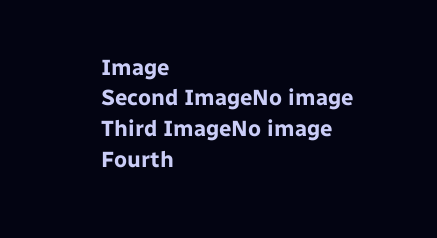Image
Second ImageNo image
Third ImageNo image
Fourth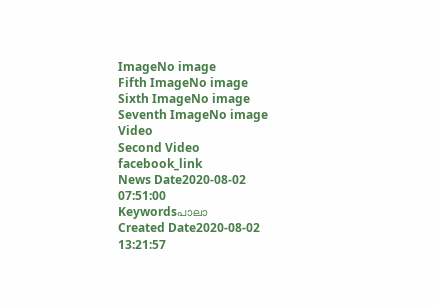ImageNo image
Fifth ImageNo image
Sixth ImageNo image
Seventh ImageNo image
Video
Second Video
facebook_link
News Date2020-08-02 07:51:00
Keywordsപാലാ
Created Date2020-08-02 13:21:57